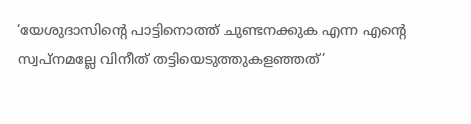‘യേശുദാസിന്റെ പാട്ടിനൊത്ത് ചുണ്ടനക്കുക എന്ന എന്റെ സ്വപ്നമല്ലേ വിനീത് തട്ടിയെടുത്തുകളഞ്ഞത്’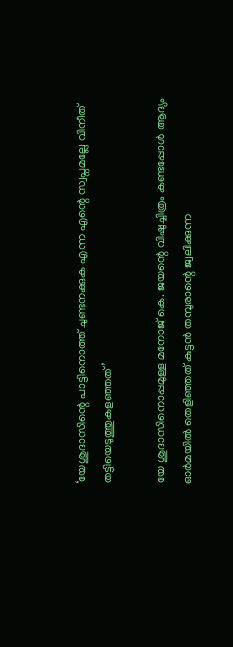‘യേശുദാസിന്റെ പാട്ടിനൊത്ത് ചുണ്ടനക്കുക എന്ന എന്റെ സ്വപ്നമല്ലേ വിനീത് തട്ടിയെടുത്തുകളഞ്ഞത്’

യേ ശുദാസിനൊപ്പമുള്ള മനോജ് കെ. ജയന്റെ വിഷുച്ചിത്രം കണ്ടപ്പോൾ ആദ്യം ഓർമയിൽ തെളിഞ്ഞത് കുട്ടൻ തമ്പുരാന്റെ ജ്വലിക്കുന്ന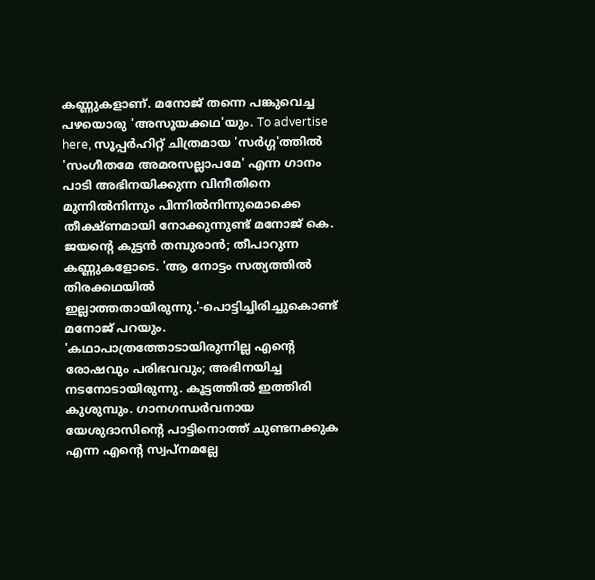കണ്ണുകളാണ്. മനോജ് തന്നെ പങ്കുവെച്ച പഴയൊരു 'അസൂയക്കഥ'യും. To advertise here, സൂപ്പർഹിറ്റ് ചിത്രമായ 'സർഗ്ഗ'ത്തിൽ 'സംഗീതമേ അമരസല്ലാപമേ' എന്ന ഗാനം പാടി അഭിനയിക്കുന്ന വിനീതിനെ മുന്നിൽനിന്നും പിന്നിൽനിന്നുമൊക്കെ തീക്ഷ്ണമായി നോക്കുന്നുണ്ട് മനോജ് കെ. ജയന്റെ കുട്ടൻ തമ്പുരാൻ; തീപാറുന്ന കണ്ണുകളോടെ. 'ആ നോട്ടം സത്യത്തിൽ തിരക്കഥയിൽ ഇല്ലാത്തതായിരുന്നു.'-പൊട്ടിച്ചിരിച്ചുകൊണ്ട് മനോജ് പറയും. 'കഥാപാത്രത്തോടായിരുന്നില്ല എന്റെ രോഷവും പരിഭവവും; അഭിനയിച്ച നടനോടായിരുന്നു. കൂട്ടത്തിൽ ഇത്തിരി കുശുമ്പും. ഗാനഗന്ധർവനായ യേശുദാസിന്റെ പാട്ടിനൊത്ത് ചുണ്ടനക്കുക എന്ന എന്റെ സ്വപ്നമല്ലേ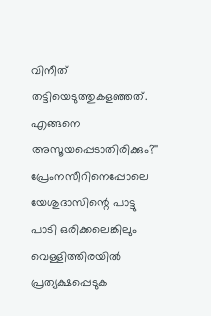വിനീത് തട്ടിയെടുത്തുകളഞ്ഞത്. എങ്ങനെ അസൂയപ്പെടാതിരിക്കും?'' പ്രേംനസീറിനെപ്പോലെ യേശുദാസിന്റെ പാട്ടു പാടി ഒരിക്കലെങ്കിലും വെള്ളിത്തിരയിൽ പ്രത്യക്ഷപ്പെടുക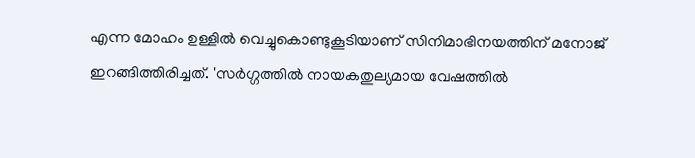എന്ന മോഹം ഉള്ളിൽ വെച്ചുകൊണ്ടുകൂടിയാണ് സിനിമാഭിനയത്തിന് മനോജ് ഇറങ്ങിത്തിരിച്ചത്. 'സർഗ്ഗത്തിൽ നായകതുല്യമായ വേഷത്തിൽ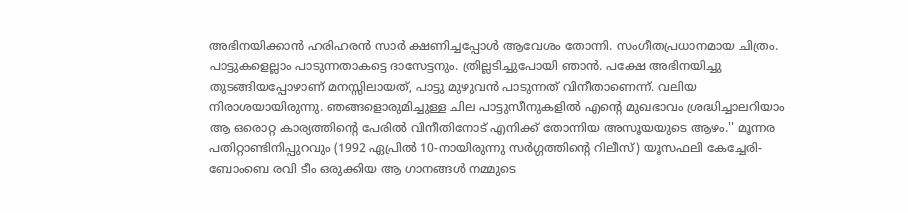അഭിനയിക്കാൻ ഹരിഹരൻ സാർ ക്ഷണിച്ചപ്പോൾ ആവേശം തോന്നി. സംഗീതപ്രധാനമായ ചിത്രം. പാട്ടുകളെല്ലാം പാടുന്നതാകട്ടെ ദാസേട്ടനും. ത്രില്ലടിച്ചുപോയി ഞാൻ. പക്ഷേ അഭിനയിച്ചു തുടങ്ങിയപ്പോഴാണ് മനസ്സിലായത്, പാട്ടു മുഴുവൻ പാടുന്നത് വിനീതാണെന്ന്. വലിയ നിരാശയായിരുന്നു. ഞങ്ങളൊരുമിച്ചുള്ള ചില പാട്ടുസീനുകളിൽ എന്റെ മുഖഭാവം ശ്രദ്ധിച്ചാലറിയാം ആ ഒരൊറ്റ കാര്യത്തിന്റെ പേരിൽ വിനീതിനോട് എനിക്ക് തോന്നിയ അസൂയയുടെ ആഴം.'' മൂന്നര പതിറ്റാണ്ടിനിപ്പുറവും (1992 ഏപ്രിൽ 10-നായിരുന്നു സർഗ്ഗത്തിന്റെ റിലീസ്) യൂസഫലി കേച്ചേരി-ബോംബെ രവി ടീം ഒരുക്കിയ ആ ഗാനങ്ങൾ നമ്മുടെ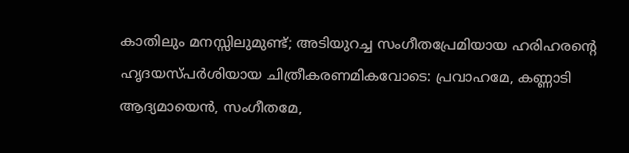കാതിലും മനസ്സിലുമുണ്ട്; അടിയുറച്ച സംഗീതപ്രേമിയായ ഹരിഹരന്റെ ഹൃദയസ്പർശിയായ ചിത്രീകരണമികവോടെ: പ്രവാഹമേ, കണ്ണാടി ആദ്യമായെൻ, സംഗീതമേ,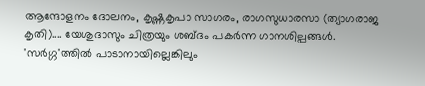ആന്ദോളനം ദോലനം, കൃഷ്ണകൃപാ സാഗരം, രാഗസുധാരസാ (ത്യാഗരാജ കൃതി).... യേശുദാസും ചിത്രയും ശബ്ദം പകർന്ന ഗാനശില്പങ്ങൾ. 'സർഗ്ഗ'ത്തിൽ പാടാനായില്ലെങ്കിലും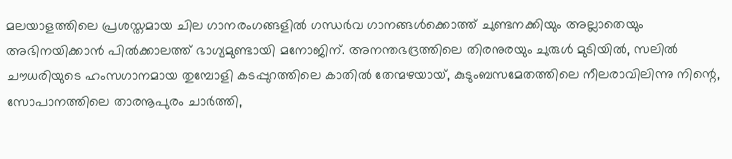മലയാളത്തിലെ പ്രശസ്തമായ ചില ഗാനരംഗങ്ങളിൽ ഗന്ധർവ ഗാനങ്ങൾക്കൊത്ത് ചുണ്ടനക്കിയും അല്ലാതെയും അഭിനയിക്കാൻ പിൽക്കാലത്ത് ഭാഗ്യമുണ്ടായി മനോജിന്. അനന്തഭദ്രത്തിലെ തിരനുരയും ചുരുൾ മുടിയിൽ, സലിൽ ചൗധരിയുടെ ഹംസഗാനമായ തുമ്പോളി കടപ്പുറത്തിലെ കാതിൽ തേന്മഴയായ്, കുടുംബസമേതത്തിലെ നീലരാവിലിന്നു നിന്റെ, സോപാനത്തിലെ താരനൂപുരം ചാർത്തി,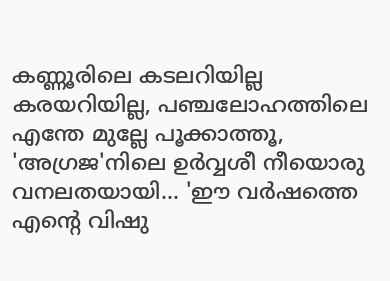കണ്ണൂരിലെ കടലറിയില്ല കരയറിയില്ല, പഞ്ചലോഹത്തിലെ എന്തേ മുല്ലേ പൂക്കാത്തൂ, 'അഗ്രജ'നിലെ ഉർവ്വശീ നീയൊരു വനലതയായി... 'ഈ വർഷത്തെ എന്റെ വിഷു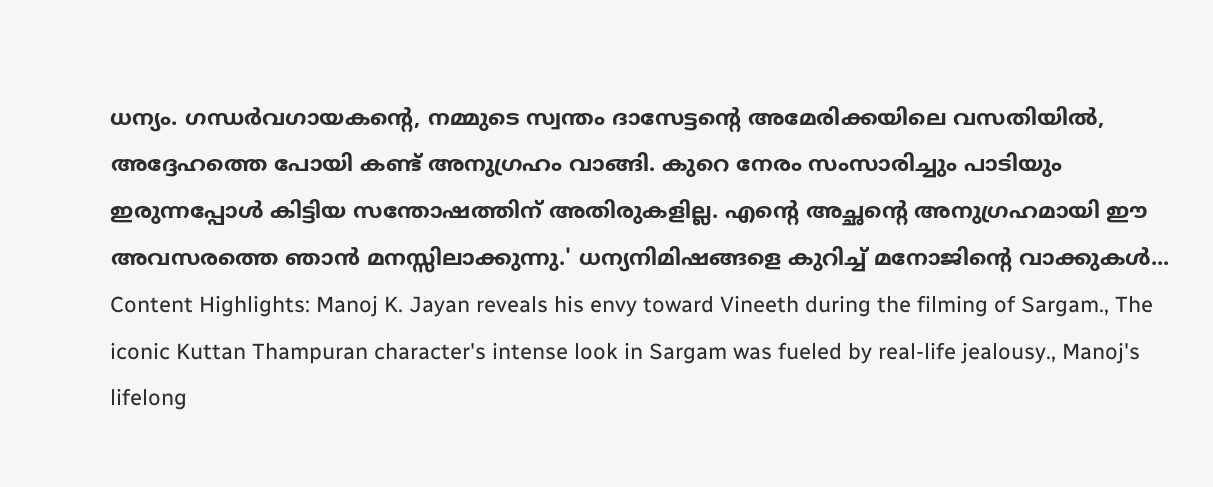ധന്യം. ഗന്ധർവഗായകന്റെ, നമ്മുടെ സ്വന്തം ദാസേട്ടന്റെ അമേരിക്കയിലെ വസതിയിൽ, അദ്ദേഹത്തെ പോയി കണ്ട് അനുഗ്രഹം വാങ്ങി. കുറെ നേരം സംസാരിച്ചും പാടിയും ഇരുന്നപ്പോൾ കിട്ടിയ സന്തോഷത്തിന് അതിരുകളില്ല. എന്റെ അച്ഛന്റെ അനുഗ്രഹമായി ഈ അവസരത്തെ ഞാൻ മനസ്സിലാക്കുന്നു.' ധന്യനിമിഷങ്ങളെ കുറിച്ച് മനോജിന്റെ വാക്കുകൾ... Content Highlights: Manoj K. Jayan reveals his envy toward Vineeth during the filming of Sargam., The iconic Kuttan Thampuran character's intense look in Sargam was fueled by real-life jealousy., Manoj's lifelong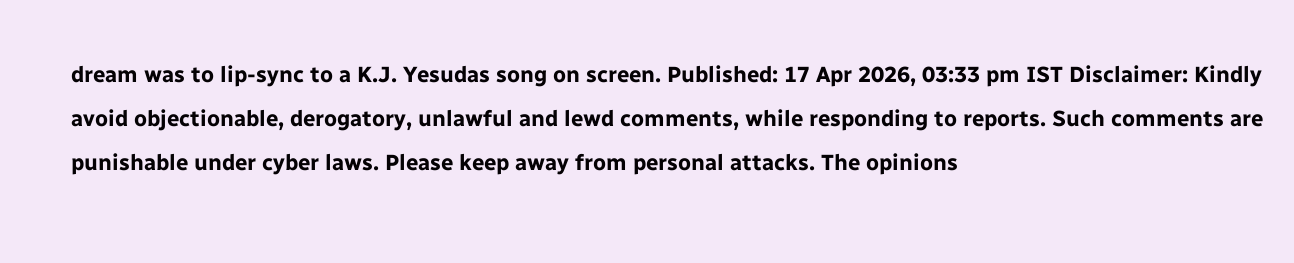dream was to lip-sync to a K.J. Yesudas song on screen. Published: 17 Apr 2026, 03:33 pm IST Disclaimer: Kindly avoid objectionable, derogatory, unlawful and lewd comments, while responding to reports. Such comments are punishable under cyber laws. Please keep away from personal attacks. The opinions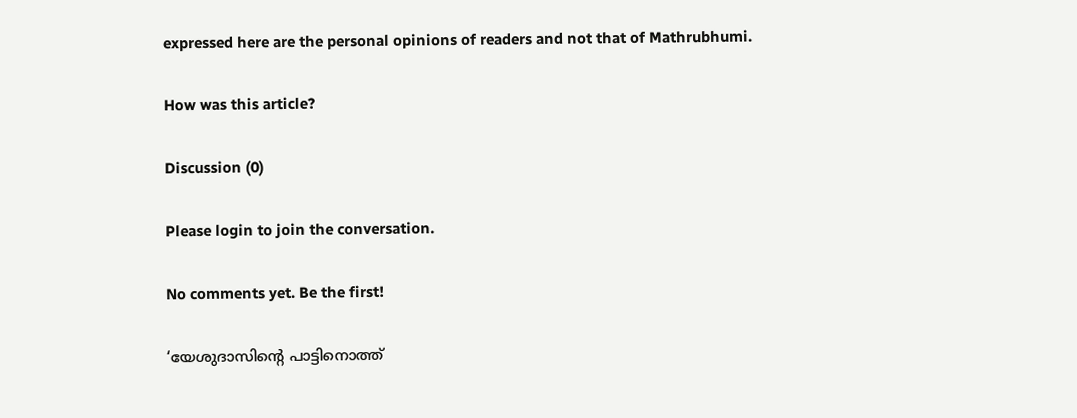expressed here are the personal opinions of readers and not that of Mathrubhumi.

How was this article?

Discussion (0)

Please login to join the conversation.

No comments yet. Be the first!

‘യേശുദാസിന്റെ പാട്ടിനൊത്ത്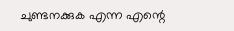ചുണ്ടനക്കുക എന്ന എന്റെ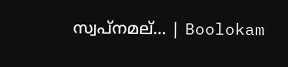സ്വപ്നമല്… | Boolokam